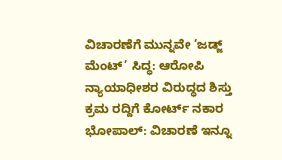ವಿಚಾರಣೆಗೆ ಮುನ್ನವೇ ‘ಜಡ್ಜ್ ಮೆಂಟ್’ ಸಿದ್ಧ: ಆರೋಪಿ ನ್ಯಾಯಾಧೀಶರ ವಿರುದ್ಧದ ಶಿಸ್ತು ಕ್ರಮ ರದ್ದಿಗೆ ಕೋರ್ಟ್ ನಕಾರ
ಭೋಪಾಲ್: ವಿಚಾರಣೆ ಇನ್ನೂ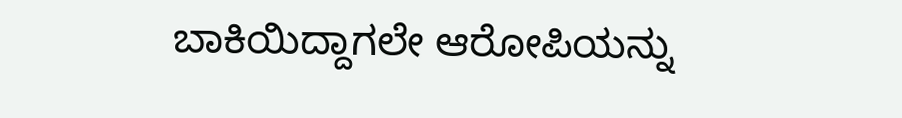ಬಾಕಿಯಿದ್ದಾಗಲೇ ಆರೋಪಿಯನ್ನು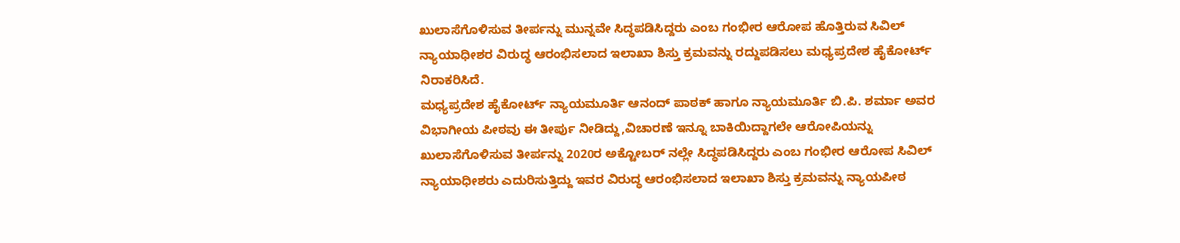ಖುಲಾಸೆಗೊಳಿಸುವ ತೀರ್ಪನ್ನು ಮುನ್ನವೇ ಸಿದ್ಧಪಡಿಸಿದ್ದರು ಎಂಬ ಗಂಭೀರ ಆರೋಪ ಹೊತ್ತಿರುವ ಸಿವಿಲ್ ನ್ಯಾಯಾಧೀಶರ ವಿರುದ್ಧ ಆರಂಭಿಸಲಾದ ಇಲಾಖಾ ಶಿಸ್ತು ಕ್ರಮವನ್ನು ರದ್ದುಪಡಿಸಲು ಮಧ್ಯಪ್ರದೇಶ ಹೈಕೋರ್ಟ್ ನಿರಾಕರಿಸಿದೆ.
ಮಧ್ಯಪ್ರದೇಶ ಹೈಕೋರ್ಟ್ ನ್ಯಾಯಮೂರ್ತಿ ಆನಂದ್ ಪಾಠಕ್ ಹಾಗೂ ನ್ಯಾಯಮೂರ್ತಿ ಬಿ.ಪಿ. ಶರ್ಮಾ ಅವರ ವಿಭಾಗೀಯ ಪೀಠವು ಈ ತೀರ್ಪು ನೀಡಿದ್ದು,ವಿಚಾರಣೆ ಇನ್ನೂ ಬಾಕಿಯಿದ್ದಾಗಲೇ ಆರೋಪಿಯನ್ನು ಖುಲಾಸೆಗೊಳಿಸುವ ತೀರ್ಪನ್ನು 2020ರ ಅಕ್ಟೋಬರ್ ನಲ್ಲೇ ಸಿದ್ಧಪಡಿಸಿದ್ದರು ಎಂಬ ಗಂಭೀರ ಆರೋಪ ಸಿವಿಲ್ ನ್ಯಾಯಾಧೀಶರು ಎದುರಿಸುತ್ತಿದ್ದು ಇವರ ವಿರುದ್ಧ ಆರಂಭಿಸಲಾದ ಇಲಾಖಾ ಶಿಸ್ತು ಕ್ರಮವನ್ನು ನ್ಯಾಯಪೀಠ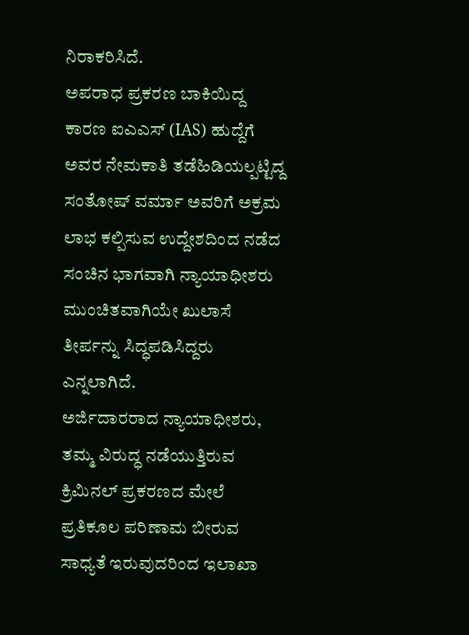ನಿರಾಕರಿಸಿದೆ.
ಅಪರಾಧ ಪ್ರಕರಣ ಬಾಕಿಯಿದ್ದ ಕಾರಣ ಐಎಎಸ್ (IAS) ಹುದ್ದೆಗೆ ಅವರ ನೇಮಕಾತಿ ತಡೆಹಿಡಿಯಲ್ಪಟ್ಟಿದ್ದ ಸಂತೋಷ್ ವರ್ಮಾ ಅವರಿಗೆ ಅಕ್ರಮ ಲಾಭ ಕಲ್ಪಿಸುವ ಉದ್ದೇಶದಿಂದ ನಡೆದ ಸಂಚಿನ ಭಾಗವಾಗಿ ನ್ಯಾಯಾಧೀಶರು ಮುಂಚಿತವಾಗಿಯೇ ಖುಲಾಸೆ ತೀರ್ಪನ್ನು ಸಿದ್ಧಪಡಿಸಿದ್ದರು ಎನ್ನಲಾಗಿದೆ.
ಅರ್ಜಿದಾರರಾದ ನ್ಯಾಯಾಧೀಶರು, ತಮ್ಮ ವಿರುದ್ಧ ನಡೆಯುತ್ತಿರುವ ಕ್ರಿಮಿನಲ್ ಪ್ರಕರಣದ ಮೇಲೆ ಪ್ರತಿಕೂಲ ಪರಿಣಾಮ ಬೀರುವ ಸಾಧ್ಯತೆ ಇರುವುದರಿಂದ ಇಲಾಖಾ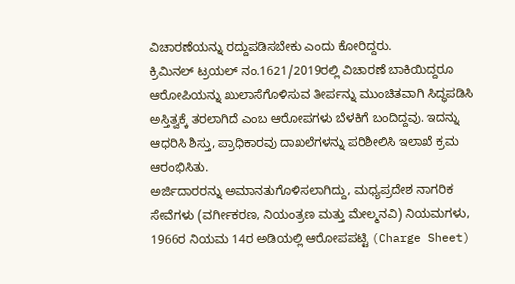ವಿಚಾರಣೆಯನ್ನು ರದ್ದುಪಡಿಸಬೇಕು ಎಂದು ಕೋರಿದ್ದರು.
ಕ್ರಿಮಿನಲ್ ಟ್ರಯಲ್ ನಂ.1621/2019ರಲ್ಲಿ ವಿಚಾರಣೆ ಬಾಕಿಯಿದ್ದರೂ ಆರೋಪಿಯನ್ನು ಖುಲಾಸೆಗೊಳಿಸುವ ತೀರ್ಪನ್ನು ಮುಂಚಿತವಾಗಿ ಸಿದ್ಧಪಡಿಸಿ ಅಸ್ತಿತ್ವಕ್ಕೆ ತರಲಾಗಿದೆ ಎಂಬ ಆರೋಪಗಳು ಬೆಳಕಿಗೆ ಬಂದಿದ್ದವು. ಇದನ್ನು ಆಧರಿಸಿ ಶಿಸ್ತು, ಪ್ರಾಧಿಕಾರವು ದಾಖಲೆಗಳನ್ನು ಪರಿಶೀಲಿಸಿ ಇಲಾಖೆ ಕ್ರಮ ಆರಂಭಿಸಿತು.
ಅರ್ಜಿದಾರರನ್ನು ಅಮಾನತುಗೊಳಿಸಲಾಗಿದ್ದು, ಮಧ್ಯಪ್ರದೇಶ ನಾಗರಿಕ ಸೇವೆಗಳು (ವರ್ಗೀಕರಣ, ನಿಯಂತ್ರಣ ಮತ್ತು ಮೇಲ್ಮನವಿ) ನಿಯಮಗಳು, 1966ರ ನಿಯಮ 14ರ ಅಡಿಯಲ್ಲಿ ಆರೋಪಪಟ್ಟಿ (Charge Sheet)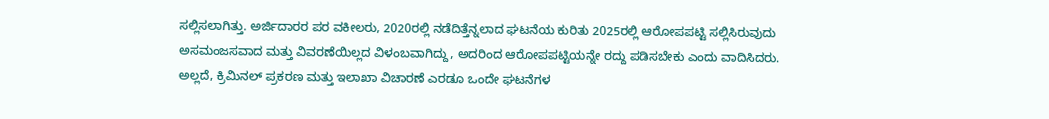ಸಲ್ಲಿಸಲಾಗಿತ್ತು. ಅರ್ಜಿದಾರರ ಪರ ವಕೀಲರು, 2020ರಲ್ಲಿ ನಡೆದಿತ್ತೆನ್ನಲಾದ ಘಟನೆಯ ಕುರಿತು 2025ರಲ್ಲಿ ಆರೋಪಪಟ್ಟಿ ಸಲ್ಲಿಸಿರುವುದು ಅಸಮಂಜಸವಾದ ಮತ್ತು ವಿವರಣೆಯಿಲ್ಲದ ವಿಳಂಬವಾಗಿದ್ದು, ಅದರಿಂದ ಆರೋಪಪಟ್ಟಿಯನ್ನೇ ರದ್ದು ಪಡಿಸಬೇಕು ಎಂದು ವಾದಿಸಿದರು. ಅಲ್ಲದೆ, ಕ್ರಿಮಿನಲ್ ಪ್ರಕರಣ ಮತ್ತು ಇಲಾಖಾ ವಿಚಾರಣೆ ಎರಡೂ ಒಂದೇ ಘಟನೆಗಳ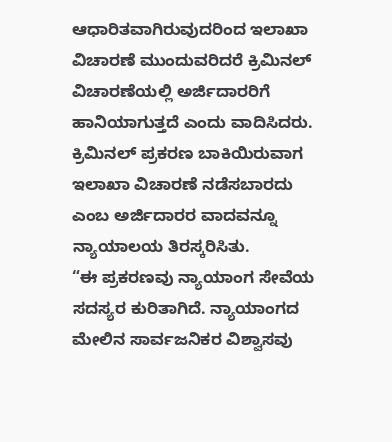ಆಧಾರಿತವಾಗಿರುವುದರಿಂದ ಇಲಾಖಾ ವಿಚಾರಣೆ ಮುಂದುವರಿದರೆ ಕ್ರಿಮಿನಲ್ ವಿಚಾರಣೆಯಲ್ಲಿ ಅರ್ಜಿದಾರರಿಗೆ ಹಾನಿಯಾಗುತ್ತದೆ ಎಂದು ವಾದಿಸಿದರು.
ಕ್ರಿಮಿನಲ್ ಪ್ರಕರಣ ಬಾಕಿಯಿರುವಾಗ ಇಲಾಖಾ ವಿಚಾರಣೆ ನಡೆಸಬಾರದು ಎಂಬ ಅರ್ಜಿದಾರರ ವಾದವನ್ನೂ ನ್ಯಾಯಾಲಯ ತಿರಸ್ಕರಿಸಿತು.
“ಈ ಪ್ರಕರಣವು ನ್ಯಾಯಾಂಗ ಸೇವೆಯ ಸದಸ್ಯರ ಕುರಿತಾಗಿದೆ. ನ್ಯಾಯಾಂಗದ ಮೇಲಿನ ಸಾರ್ವಜನಿಕರ ವಿಶ್ವಾಸವು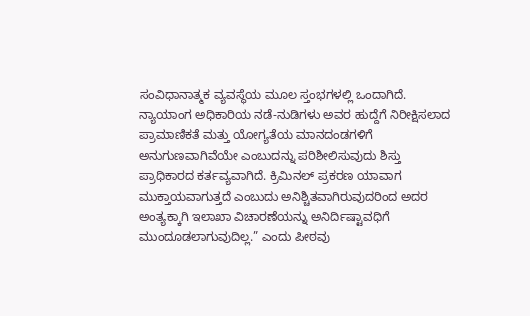ಸಂವಿಧಾನಾತ್ಮಕ ವ್ಯವಸ್ಥೆಯ ಮೂಲ ಸ್ತಂಭಗಳಲ್ಲಿ ಒಂದಾಗಿದೆ. ನ್ಯಾಯಾಂಗ ಅಧಿಕಾರಿಯ ನಡೆ-ನುಡಿಗಳು ಅವರ ಹುದ್ದೆಗೆ ನಿರೀಕ್ಷಿಸಲಾದ ಪ್ರಾಮಾಣಿಕತೆ ಮತ್ತು ಯೋಗ್ಯತೆಯ ಮಾನದಂಡಗಳಿಗೆ ಅನುಗುಣವಾಗಿವೆಯೇ ಎಂಬುದನ್ನು ಪರಿಶೀಲಿಸುವುದು ಶಿಸ್ತು ಪ್ರಾಧಿಕಾರದ ಕರ್ತವ್ಯವಾಗಿದೆ. ಕ್ರಿಮಿನಲ್ ಪ್ರಕರಣ ಯಾವಾಗ ಮುಕ್ತಾಯವಾಗುತ್ತದೆ ಎಂಬುದು ಅನಿಶ್ಚಿತವಾಗಿರುವುದರಿಂದ ಅದರ ಅಂತ್ಯಕ್ಕಾಗಿ ಇಲಾಖಾ ವಿಚಾರಣೆಯನ್ನು ಅನಿರ್ದಿಷ್ಟಾವಧಿಗೆ ಮುಂದೂಡಲಾಗುವುದಿಲ್ಲ.” ಎಂದು ಪೀಠವು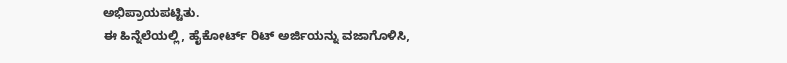ಅಭಿಪ್ರಾಯಪಟ್ಟಿತು.
ಈ ಹಿನ್ನೆಲೆಯಲ್ಲಿ, ಹೈಕೋರ್ಟ್ ರಿಟ್ ಅರ್ಜಿಯನ್ನು ವಜಾಗೊಳಿಸಿ,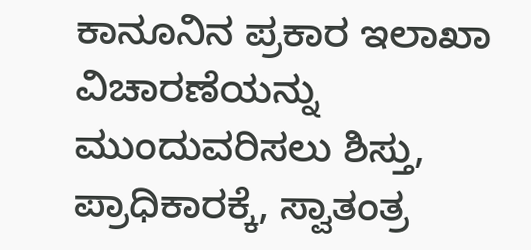ಕಾನೂನಿನ ಪ್ರಕಾರ ಇಲಾಖಾ ವಿಚಾರಣೆಯನ್ನು ಮುಂದುವರಿಸಲು ಶಿಸ್ತು, ಪ್ರಾಧಿಕಾರಕ್ಕೆ, ಸ್ವಾತಂತ್ರ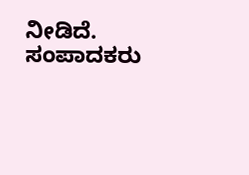ನೀಡಿದೆ.
ಸಂಪಾದಕರು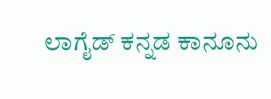ಲಾಗೈಡ್ ಕನ್ನಡ ಕಾನೂನು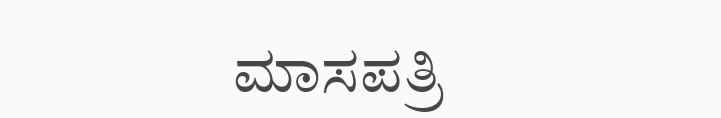ಮಾಸಪತ್ರಿ